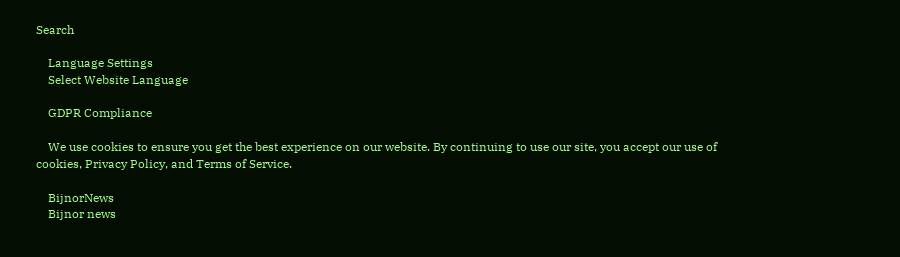Search

    Language Settings
    Select Website Language

    GDPR Compliance

    We use cookies to ensure you get the best experience on our website. By continuing to use our site, you accept our use of cookies, Privacy Policy, and Terms of Service.

    BijnorNews
    Bijnor news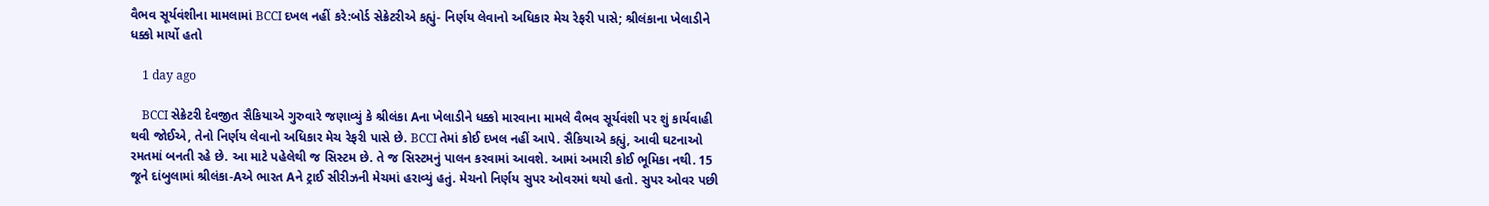વૈભવ સૂર્યવંશીના મામલામાં BCCI દખલ નહીં કરે:બોર્ડ સેક્રેટરીએ કહ્યું- નિર્ણય લેવાનો અધિકાર મેચ રેફરી પાસે; શ્રીલંકાના ખેલાડીને ધક્કો માર્યો હતો

    1 day ago

    BCCI સેક્રેટરી દેવજીત સૈકિયાએ ગુરુવારે જણાવ્યું કે શ્રીલંકા Aના ખેલાડીને ધક્કો મારવાના મામલે વૈભવ સૂર્યવંશી પર શું કાર્યવાહી થવી જોઈએ, તેનો નિર્ણય લેવાનો અધિકાર મેચ રેફરી પાસે છે. BCCI તેમાં કોઈ દખલ નહીં આપે. સૈકિયાએ કહ્યું, આવી ઘટનાઓ રમતમાં બનતી રહે છે. આ માટે પહેલેથી જ સિસ્ટમ છે. તે જ સિસ્ટમનું પાલન કરવામાં આવશે. આમાં અમારી કોઈ ભૂમિકા નથી. 15 જૂને દાંબુલામાં શ્રીલંકા-Aએ ભારત Aને ટ્રાઈ સીરીઝની મેચમાં હરાવ્યું હતું. મેચનો નિર્ણય સુપર ઓવરમાં થયો હતો. સુપર ઓવર પછી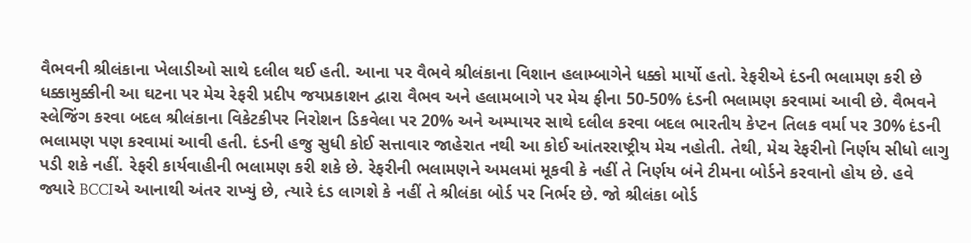વૈભવની શ્રીલંકાના ખેલાડીઓ સાથે દલીલ થઈ હતી. આના પર વૈભવે શ્રીલંકાના વિશાન હલામ્બાગેને ધક્કો માર્યો હતો. રેફરીએ દંડની ભલામણ કરી છે ધક્કામુક્કીની આ ઘટના પર મેચ રેફરી પ્રદીપ જયપ્રકાશન દ્વારા વૈભવ અને હલામબાગે પર મેચ ફીના 50-50% દંડની ભલામણ કરવામાં આવી છે. વૈભવને સ્લેજિંગ કરવા બદલ શ્રીલંકાના વિકેટકીપર નિરોશન ડિકવેલા પર 20% અને અમ્પાયર સાથે દલીલ કરવા બદલ ભારતીય કેપ્ટન તિલક વર્મા પર 30% દંડની ભલામણ પણ કરવામાં આવી હતી. દંડની હજુ સુધી કોઈ સત્તાવાર જાહેરાત નથી આ કોઈ આંતરરાષ્ટ્રીય મેચ નહોતી. તેથી, મેચ રેફરીનો નિર્ણય સીધો લાગુ પડી શકે નહીં. રેફરી કાર્યવાહીની ભલામણ કરી શકે છે. રેફરીની ભલામણને અમલમાં મૂકવી કે નહીં તે નિર્ણય બંને ટીમના બોર્ડને કરવાનો હોય છે. હવે જ્યારે BCCIએ આનાથી અંતર રાખ્યું છે, ત્યારે દંડ લાગશે કે નહીં તે શ્રીલંકા બોર્ડ પર નિર્ભર છે. જો શ્રીલંકા બોર્ડ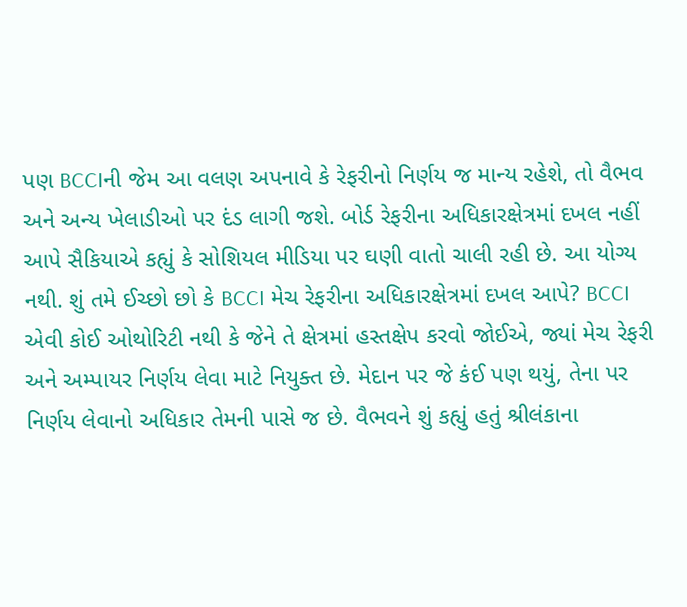પણ BCCIની જેમ આ વલણ અપનાવે કે રેફરીનો નિર્ણય જ માન્ય રહેશે, તો વૈભવ અને અન્ય ખેલાડીઓ પર દંડ લાગી જશે. બોર્ડ રેફરીના અધિકારક્ષેત્રમાં દખલ નહીં આપે સૈકિયાએ કહ્યું કે સોશિયલ મીડિયા પર ઘણી વાતો ચાલી રહી છે. આ યોગ્ય નથી. શું તમે ઈચ્છો છો કે BCCI મેચ રેફરીના અધિકારક્ષેત્રમાં દખલ આપે? BCCI એવી કોઈ ઓથોરિટી નથી કે જેને તે ક્ષેત્રમાં હસ્તક્ષેપ કરવો જોઈએ, જ્યાં મેચ રેફરી અને અમ્પાયર નિર્ણય લેવા માટે નિયુક્ત છે. મેદાન પર જે કંઈ પણ થયું, તેના પર નિર્ણય લેવાનો અધિકાર તેમની પાસે જ છે. વૈભવને શું કહ્યું હતું શ્રીલંકાના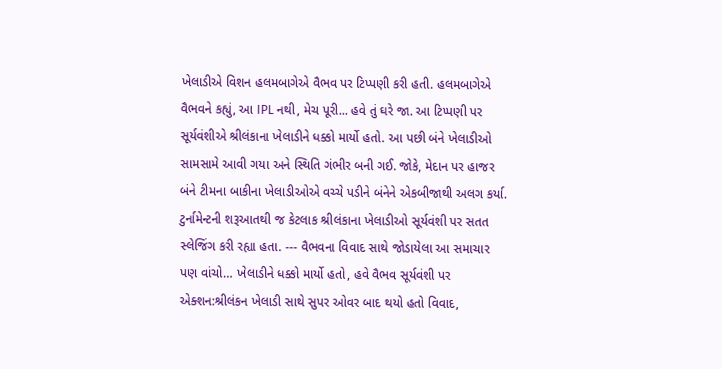ખેલાડીએ વિશન હલમબાગેએ વૈભવ પર ટિપ્પણી કરી હતી. હલમબાગેએ વૈભવને કહ્યું, આ IPL નથી, મેચ પૂરી... હવે તું ઘરે જા. આ ટિપ્પણી પર સૂર્યવંશીએ શ્રીલંકાના ખેલાડીને ધક્કો માર્યો હતો. આ પછી બંને ખેલાડીઓ સામસામે આવી ગયા અને સ્થિતિ ગંભીર બની ગઈ. જોકે, મેદાન પર હાજર બંને ટીમના બાકીના ખેલાડીઓએ વચ્ચે પડીને બંનેને એકબીજાથી અલગ કર્યા. ટુર્નામેન્ટની શરૂઆતથી જ કેટલાક શ્રીલંકાના ખેલાડીઓ સૂર્યવંશી પર સતત સ્લેજિંગ કરી રહ્યા હતા. --- વૈભવના વિવાદ સાથે જોડાયેલા આ સમાચાર પણ વાંચો… ખેલાડીને ધક્કો માર્યો હતો, હવે વૈભવ સૂર્યવંશી પર એક્શન:શ્રીલંકન ખેલાડી સાથે સુપર ઓવર બાદ થયો હતો વિવાદ,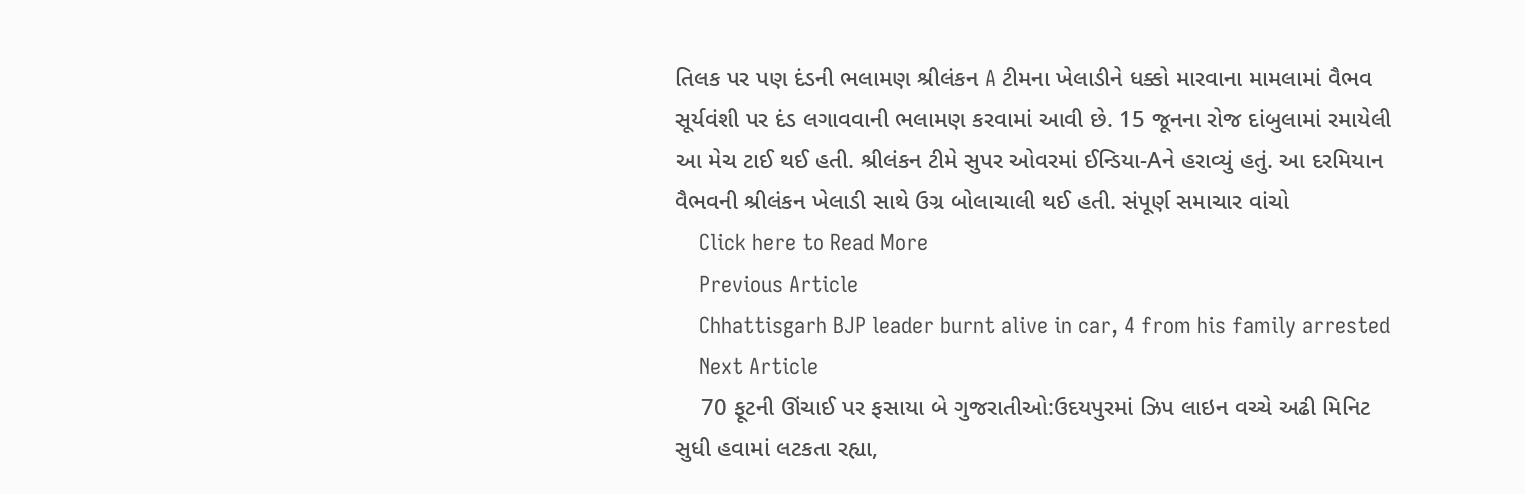તિલક પર પણ દંડની ભલામણ શ્રીલંકન A ટીમના ખેલાડીને ધક્કો મારવાના મામલામાં વૈભવ સૂર્યવંશી પર દંડ લગાવવાની ભલામણ કરવામાં આવી છે. 15 જૂનના રોજ દાંબુલામાં રમાયેલી આ મેચ ટાઈ થઈ હતી. શ્રીલંકન ટીમે સુપર ઓવરમાં ઈન્ડિયા-Aને હરાવ્યું હતું. આ દરમિયાન વૈભવની શ્રીલંકન ખેલાડી સાથે ઉગ્ર બોલાચાલી થઈ હતી. સંપૂર્ણ સમાચાર વાંચો
    Click here to Read More
    Previous Article
    Chhattisgarh BJP leader burnt alive in car, 4 from his family arrested
    Next Article
    70 ફૂટની ઊંચાઈ પર ફસાયા બે ગુજરાતીઓ:ઉદયપુરમાં ઝિપ લાઇન વચ્ચે અઢી મિનિટ સુધી હવામાં લટકતા રહ્યા,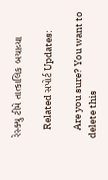રેસ્ક્યુ ટીમે તાત્કાલિક બચાવ્યા

    Related સપોર્ટ Updates:

    Are you sure? You want to delete this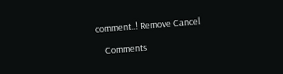comment..! Remove Cancel

    Comments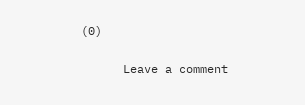(0)

      Leave a comment